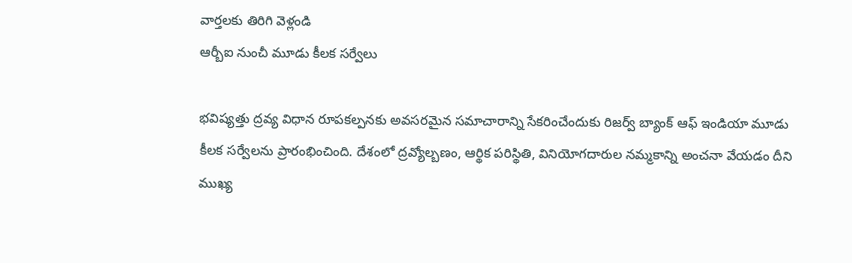వార్తలకు తిరిగి వెళ్లండి
ఆర్బీఐ నుంచీ మూడు కీలక సర్వేలు

భవిష్యత్తు ద్రవ్య విధాన రూపకల్పనకు అవసరమైన సమాచారాన్ని సేకరించేందుకు రిజర్వ్ బ్యాంక్ ఆఫ్ ఇండియా మూడు కీలక సర్వేలను ప్రారంభించింది. దేశంలో ద్రవ్యోల్బణం, ఆర్థిక పరిస్థితి, వినియోగదారుల నమ్మకాన్ని అంచనా వేయడం దీని ముఖ్య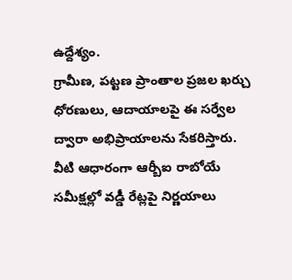ఉద్దేశ్యం.
గ్రామీణ, పట్టణ ప్రాంతాల ప్రజల ఖర్చు ధోరణులు, ఆదాయాలపై ఈ సర్వేల ద్వారా అభిప్రాయాలను సేకరిస్తారు. వీటి ఆధారంగా ఆర్బీఐ రాబోయే సమీక్షల్లో వడ్డీ రేట్లపై నిర్ణయాలు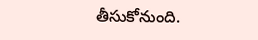తీసుకోనుంది.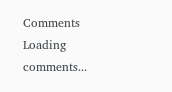Comments
Loading comments...